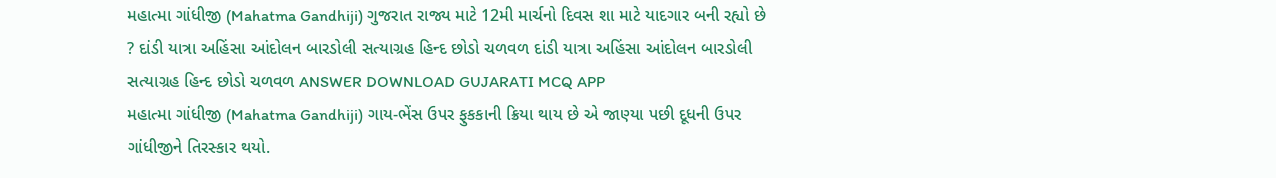મહાત્મા ગાંધીજી (Mahatma Gandhiji) ગુજરાત રાજ્ય માટે 12મી માર્ચનો દિવસ શા માટે યાદગાર બની રહ્યો છે ? દાંડી યાત્રા અહિંસા આંદોલન બારડોલી સત્યાગ્રહ હિન્દ છોડો ચળવળ દાંડી યાત્રા અહિંસા આંદોલન બારડોલી સત્યાગ્રહ હિન્દ છોડો ચળવળ ANSWER DOWNLOAD GUJARATI MCQ APP
મહાત્મા ગાંધીજી (Mahatma Gandhiji) ગાય-ભેંસ ઉપર ફુકકાની ક્રિયા થાય છે એ જાણ્યા પછી દૂધની ઉપર ગાંધીજીને તિરસ્કાર થયો.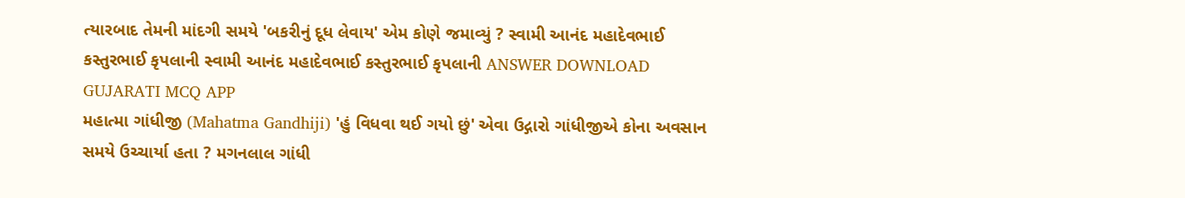ત્યારબાદ તેમની માંદગી સમયે 'બકરીનું દૂધ લેવાય' એમ કોણે જમાવ્યું ? સ્વામી આનંદ મહાદેવભાઈ કસ્તુરભાઈ કૃપલાની સ્વામી આનંદ મહાદેવભાઈ કસ્તુરભાઈ કૃપલાની ANSWER DOWNLOAD GUJARATI MCQ APP
મહાત્મા ગાંધીજી (Mahatma Gandhiji) 'હું વિધવા થઈ ગયો છું' એવા ઉદ્ગારો ગાંધીજીએ કોના અવસાન સમયે ઉચ્ચાર્યા હતા ? મગનલાલ ગાંધી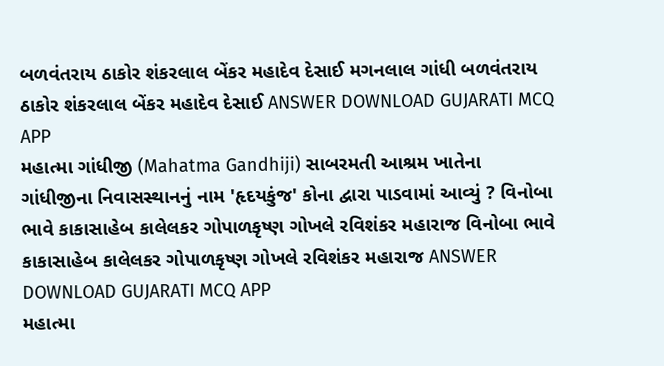બળવંતરાય ઠાકોર શંકરલાલ બેંકર મહાદેવ દેસાઈ મગનલાલ ગાંધી બળવંતરાય ઠાકોર શંકરલાલ બેંકર મહાદેવ દેસાઈ ANSWER DOWNLOAD GUJARATI MCQ APP
મહાત્મા ગાંધીજી (Mahatma Gandhiji) સાબરમતી આશ્રમ ખાતેના ગાંધીજીના નિવાસસ્થાનનું નામ 'હૃદયકુંજ' કોના દ્વારા પાડવામાં આવ્યું ? વિનોબા ભાવે કાકાસાહેબ કાલેલકર ગોપાળકૃષ્ણ ગોખલે રવિશંકર મહારાજ વિનોબા ભાવે કાકાસાહેબ કાલેલકર ગોપાળકૃષ્ણ ગોખલે રવિશંકર મહારાજ ANSWER DOWNLOAD GUJARATI MCQ APP
મહાત્મા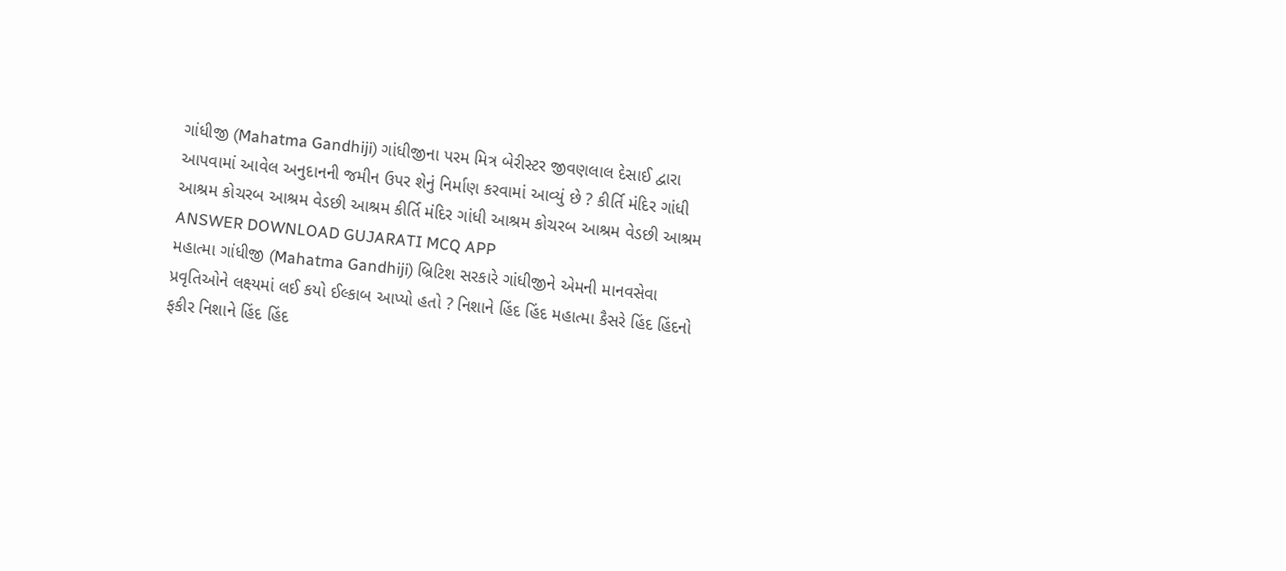ગાંધીજી (Mahatma Gandhiji) ગાંધીજીના પરમ મિત્ર બેરીસ્ટર જીવણલાલ દેસાઈ દ્વારા આપવામાં આવેલ અનુદાનની જમીન ઉપર શેનું નિર્માણ કરવામાં આવ્યું છે ? કીર્તિ મંદિર ગાંધી આશ્રમ કોચરબ આશ્રમ વેડછી આશ્રમ કીર્તિ મંદિર ગાંધી આશ્રમ કોચરબ આશ્રમ વેડછી આશ્રમ ANSWER DOWNLOAD GUJARATI MCQ APP
મહાત્મા ગાંધીજી (Mahatma Gandhiji) બ્રિટિશ સરકારે ગાંધીજીને એમની માનવસેવા પ્રવૃતિઓને લક્ષ્યમાં લઈ કયો ઈલ્કાબ આપ્યો હતો ? નિશાને હિંદ હિંદ મહાત્મા કૈસરે હિંદ હિંદનો ફકીર નિશાને હિંદ હિંદ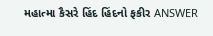મહાત્મા કૈસરે હિંદ હિંદનો ફકીર ANSWER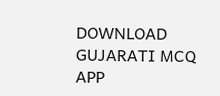DOWNLOAD GUJARATI MCQ APP